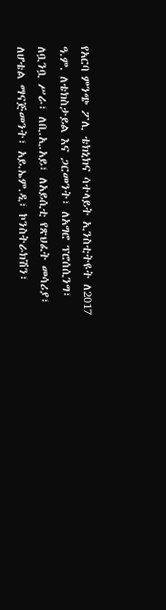የአርባ ምንጭ ፖሊ ቴክኒክና ሳተላይት ኢንስቲትዩት ለ2017 ዓ.ም. ለቴክስታይል እና ጋርመንት፣ ለአግሮ ፕሮሰሲንግ፣ ለቧንቧ ሥራ፣ ለቢ.ኢ.አይ፣ ለአይሲቲ የጽህፈት መሳሪያ፣ ለሆቴል ማናጅመንት፣ አይ.ኤም.ዲ፣ ኮንስትራክሽን፣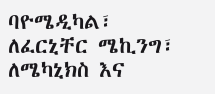ባዮሜዲካል፣ ለፈርኒቸር ሜኪንግ፣ ለሜካኒክስ እና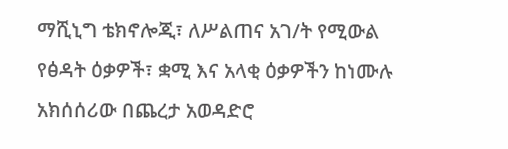ማሺኒግ ቴክኖሎጂ፣ ለሥልጠና አገ/ት የሚውል የፅዳት ዕቃዎች፣ ቋሚ እና አላቂ ዕቃዎችን ከነሙሉ አክሰሰሪው በጨረታ አወዳድሮ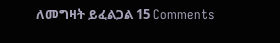ለመግዛት ይፈልጋል 15 Comments